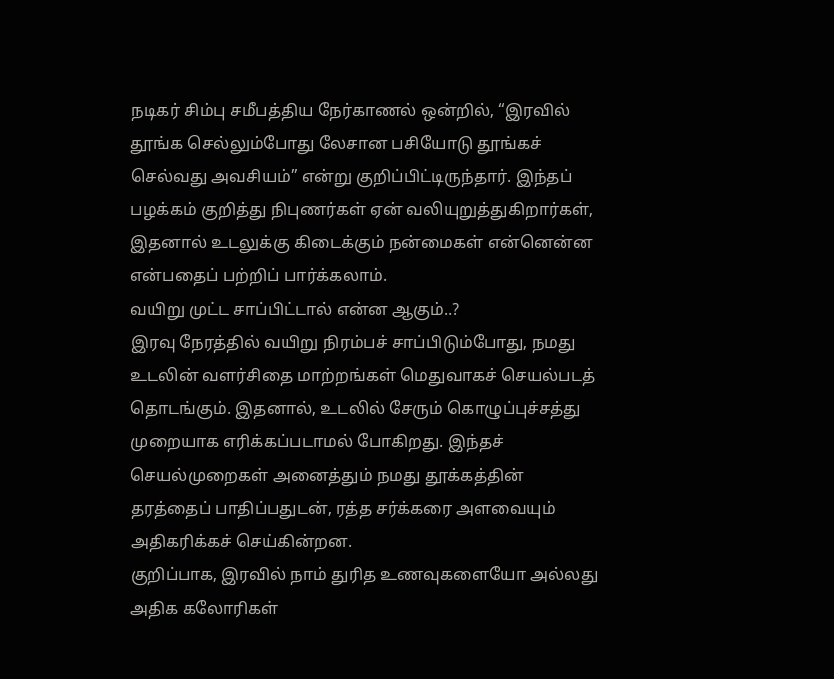நடிகர் சிம்பு சமீபத்திய நேர்காணல் ஒன்றில், “இரவில் தூங்க செல்லும்போது லேசான பசியோடு தூங்கச் செல்வது அவசியம்” என்று குறிப்பிட்டிருந்தார். இந்தப் பழக்கம் குறித்து நிபுணர்கள் ஏன் வலியுறுத்துகிறார்கள், இதனால் உடலுக்கு கிடைக்கும் நன்மைகள் என்னென்ன என்பதைப் பற்றிப் பார்க்கலாம்.
வயிறு முட்ட சாப்பிட்டால் என்ன ஆகும்..?
இரவு நேரத்தில் வயிறு நிரம்பச் சாப்பிடும்போது, நமது உடலின் வளர்சிதை மாற்றங்கள் மெதுவாகச் செயல்படத் தொடங்கும். இதனால், உடலில் சேரும் கொழுப்புச்சத்து முறையாக எரிக்கப்படாமல் போகிறது. இந்தச் செயல்முறைகள் அனைத்தும் நமது தூக்கத்தின் தரத்தைப் பாதிப்பதுடன், ரத்த சர்க்கரை அளவையும் அதிகரிக்கச் செய்கின்றன.
குறிப்பாக, இரவில் நாம் துரித உணவுகளையோ அல்லது அதிக கலோரிகள்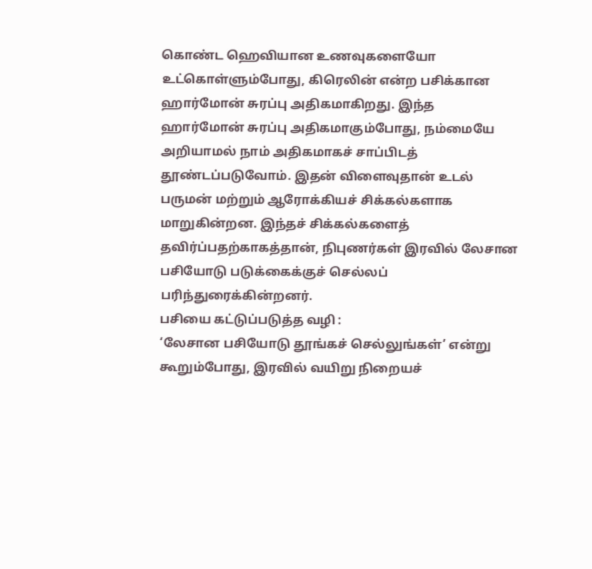கொண்ட ஹெவியான உணவுகளையோ உட்கொள்ளும்போது, கிரெலின் என்ற பசிக்கான ஹார்மோன் சுரப்பு அதிகமாகிறது. இந்த ஹார்மோன் சுரப்பு அதிகமாகும்போது, நம்மையே அறியாமல் நாம் அதிகமாகச் சாப்பிடத் தூண்டப்படுவோம். இதன் விளைவுதான் உடல் பருமன் மற்றும் ஆரோக்கியச் சிக்கல்களாக மாறுகின்றன. இந்தச் சிக்கல்களைத் தவிர்ப்பதற்காகத்தான், நிபுணர்கள் இரவில் லேசான பசியோடு படுக்கைக்குச் செல்லப் பரிந்துரைக்கின்றனர்.
பசியை கட்டுப்படுத்த வழி :
‘லேசான பசியோடு தூங்கச் செல்லுங்கள்’ என்று கூறும்போது, இரவில் வயிறு நிறையச்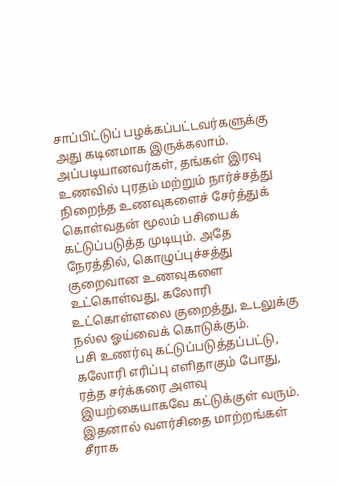சாப்பிட்டுப் பழக்கப்பட்டவர்களுக்கு அது கடினமாக இருக்கலாம். அப்படியானவர்கள், தங்கள் இரவு உணவில் புரதம் மற்றும் நார்ச்சத்து நிறைந்த உணவுகளைச் சேர்த்துக் கொள்வதன் மூலம் பசியைக் கட்டுப்படுத்த முடியும். அதே நேரத்தில், கொழுப்புச்சத்து குறைவான உணவுகளை உட்கொள்வது, கலோரி உட்கொள்ளலை குறைத்து, உடலுக்கு நல்ல ஓய்வைக் கொடுக்கும்.
பசி உணர்வு கட்டுப்படுத்தப்பட்டு, கலோரி எரிப்பு எளிதாகும் போது, ரத்த சர்க்கரை அளவு இயற்கையாகவே கட்டுக்குள் வரும். இதனால் வளர்சிதை மாற்றங்கள் சீராக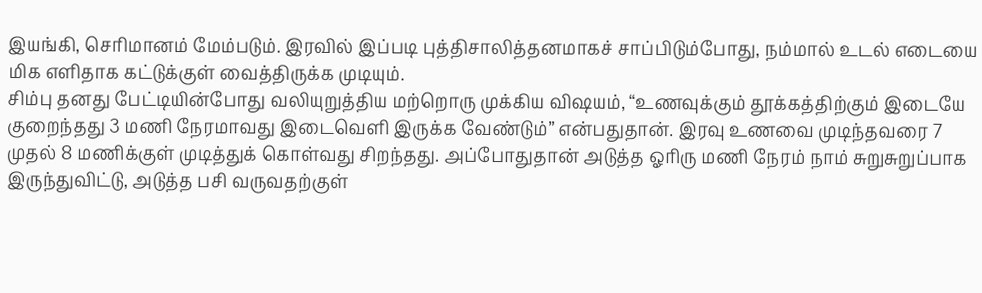இயங்கி, செரிமானம் மேம்படும். இரவில் இப்படி புத்திசாலித்தனமாகச் சாப்பிடும்போது, நம்மால் உடல் எடையை மிக எளிதாக கட்டுக்குள் வைத்திருக்க முடியும்.
சிம்பு தனது பேட்டியின்போது வலியுறுத்திய மற்றொரு முக்கிய விஷயம், “உணவுக்கும் தூக்கத்திற்கும் இடையே குறைந்தது 3 மணி நேரமாவது இடைவெளி இருக்க வேண்டும்” என்பதுதான். இரவு உணவை முடிந்தவரை 7 முதல் 8 மணிக்குள் முடித்துக் கொள்வது சிறந்தது. அப்போதுதான் அடுத்த ஓரிரு மணி நேரம் நாம் சுறுசுறுப்பாக இருந்துவிட்டு, அடுத்த பசி வருவதற்குள்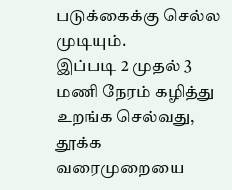படுக்கைக்கு செல்ல முடியும்.
இப்படி 2 முதல் 3 மணி நேரம் கழித்து உறங்க செல்வது, தூக்க வரைமுறையை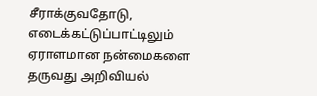சீராக்குவதோடு, எடைக்கட்டுப்பாட்டிலும் ஏராளமான நன்மைகளை தருவது அறிவியல்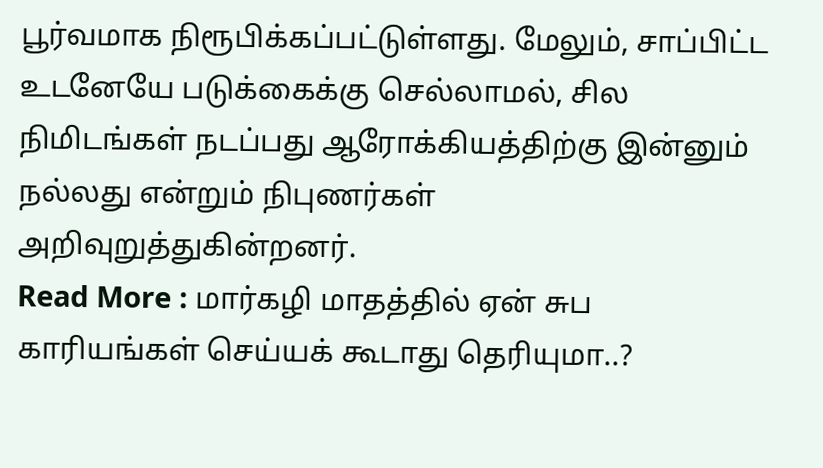பூர்வமாக நிரூபிக்கப்பட்டுள்ளது. மேலும், சாப்பிட்ட உடனேயே படுக்கைக்கு செல்லாமல், சில நிமிடங்கள் நடப்பது ஆரோக்கியத்திற்கு இன்னும் நல்லது என்றும் நிபுணர்கள் அறிவுறுத்துகின்றனர்.
Read More : மார்கழி மாதத்தில் ஏன் சுப காரியங்கள் செய்யக் கூடாது தெரியுமா..?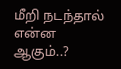மீறி நடந்தால் என்ன ஆகும்..?